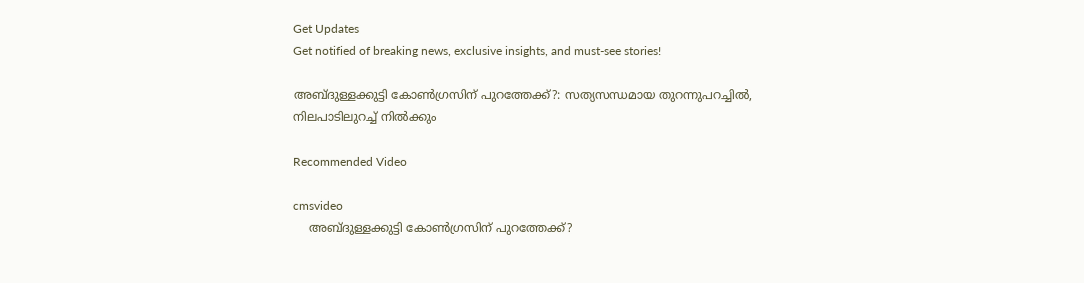Get Updates
Get notified of breaking news, exclusive insights, and must-see stories!

അബ്ദുള്ളക്കുട്ടി കോണ്‍ഗ്രസിന് പുറത്തേക്ക്?: സത്യസന്ധമായ തുറന്നുപറച്ചില്‍, നിലപാടിലുറച്ച് നില്‍ക്കും

Recommended Video

cmsvideo
    അബ്ദുള്ളക്കുട്ടി കോണ്‍ഗ്രസിന് പുറത്തേക്ക്?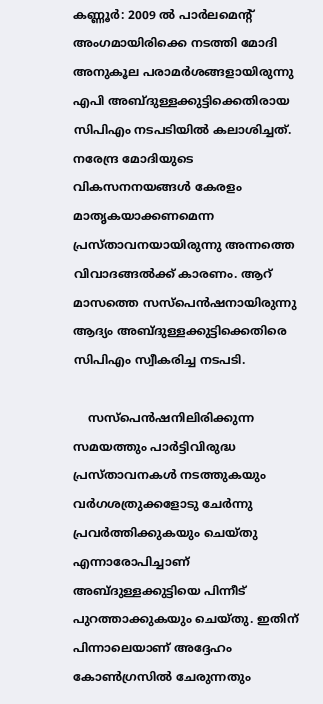കണ്ണൂര്‍: 2009 ല്‍ പാര്‍ലമെന്‍റ് അംഗമായിരിക്കെ നടത്തി മോദി അനുകൂല പരാമര്‍ശങ്ങളായിരുന്നു എപി അബ്ദുള്ളക്കുട്ടിക്കെതിരായ സിപിഎം നടപടിയില്‍ കലാശിച്ചത്. നരേന്ദ്ര മോദിയുടെ വികസനനയങ്ങള്‍ കേരളം മാതൃകയാക്കണമെന്ന പ്രസ്താവനയായിരുന്നു അന്നത്തെ വിവാദങ്ങല്‍ക്ക് കാരണം. ആറ് മാസത്തെ സസ്പെന്‍ഷനായിരുന്നു ആദ്യം അബ്ദുള്ളക്കുട്ടിക്കെതിരെ സിപിഎം സ്വീകരിച്ച നടപടി.

    സസ്പെന്‍ഷനിലിരിക്കുന്ന സമയത്തും പാര്‍ട്ടിവിരുദ്ധ പ്രസ്താവനകള്‍ നടത്തുകയും വര്‍ഗശത്രുക്കളോടു ചേര്‍ന്നു പ്രവര്‍ത്തിക്കുകയും ചെയ്തു എന്നാരോപിച്ചാണ്‌ അബ്ദുള്ളക്കുട്ടിയെ പിന്നീട് പുറത്താക്കുകയും ചെയ്തു. ഇതിന് പിന്നാലെയാണ് അദ്ദേഹം കോണ്‍ഗ്രസില്‍ ചേരുന്നതും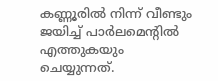കണ്ണൂരില്‍ നിന്ന് വീണ്ടും ജയിച്ച് പാര്‍ലമെന്‍റില്‍ എത്തുകയും ചെയ്യുന്നത്.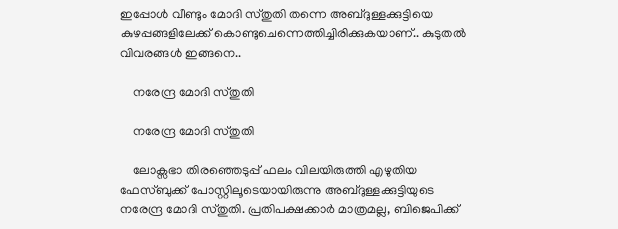ഇപ്പോള്‍ വീണ്ടും മോദി സ്തുതി തന്നെ അബ്ദുള്ളക്കുട്ടിയെ കുഴപ്പങ്ങളിലേക്ക് കൊണ്ടുചെന്നെത്തിച്ചിരിക്കുകയാണ്.. കുടുതല്‍ വിവരങ്ങള്‍ ഇങ്ങനെ..

    നരേന്ദ്ര മോദി സ്തുതി

    നരേന്ദ്ര മോദി സ്തുതി

    ലോക്സഭാ തിരഞ്ഞെടുപ്പ് ഫലം വിലയിരുത്തി എഴുതിയ ഫേസ്ബുക്ക് പോസ്റ്റിലൂടെയായിരുന്നു അബ്ദുള്ളക്കുട്ടിയുടെ നരേന്ദ്ര മോദി സ്തുതി. പ്രതിപക്ഷക്കാർ മാത്രമല്ല, ബിജെപിക്ക്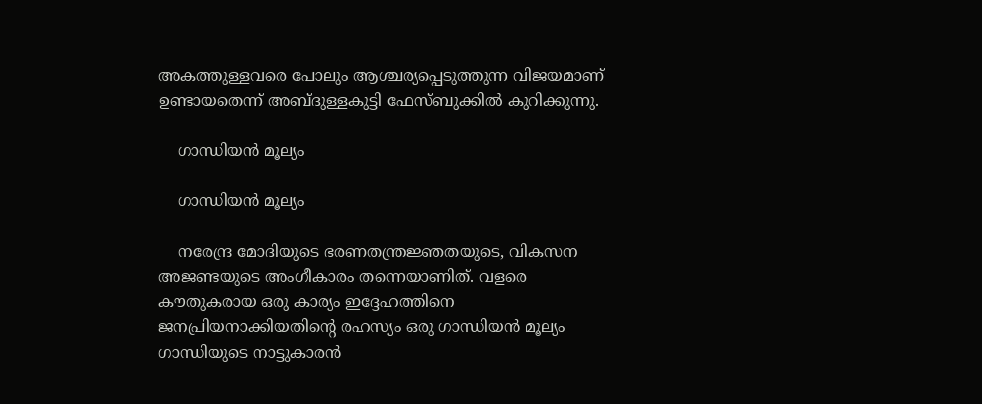അകത്തുള്ളവരെ പോലും ആശ്ചര്യപ്പെടുത്തുന്ന വിജയമാണ് ഉണ്ടായതെന്ന് അബ്ദുള്ളകുട്ടി ഫേസ്ബുക്കില്‍ കുറിക്കുന്നു.

    ഗാന്ധിയൻ മൂല്യം

    ഗാന്ധിയൻ മൂല്യം

    നരേന്ദ്ര മോദിയുടെ ഭരണതന്ത്രജ്ഞതയുടെ, വികസന അജണ്ടയുടെ അംഗീകാരം തന്നെയാണിത്. വളരെ കൗതുകരായ ഒരു കാര്യം ഇദ്ദേഹത്തിനെ ജനപ്രിയനാക്കിയതിന്റെ രഹസ്യം ഒരു ഗാന്ധിയൻ മൂല്യം ഗാന്ധിയുടെ നാട്ടുകാരൻ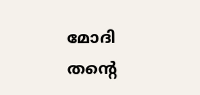മോദി തന്റെ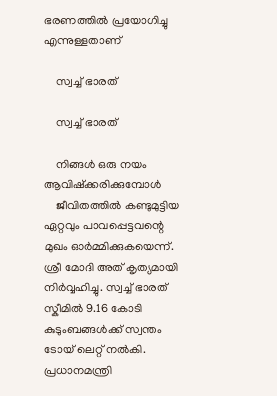ഭരണത്തിൽ പ്രയോഗിച്ചു എന്നുള്ളതാണ്

    സ്വച്ച് ഭാരത്

    സ്വച്ച് ഭാരത്

    നിങ്ങൾ ഒരു നയം ആവിഷ്ക്കരിക്കുമ്പോൾ
    ജീവിതത്തിൽ കണ്ടുമുട്ടിയ ഏറ്റവും പാവപ്പെട്ടവന്റെ മുഖം ഓർമ്മിക്കുകയെന്ന്. ശ്രീ മോദി അത് കൃത്യമായി നിർവ്വഹിച്ചു. സ്വച്ച് ഭാരത് സ്കീമിൽ 9.16 കോടി കുടുംബങ്ങൾക്ക് സ്വന്തം ടോയ് ലെറ്റ് നൽകി. പ്രധാനമന്ത്രി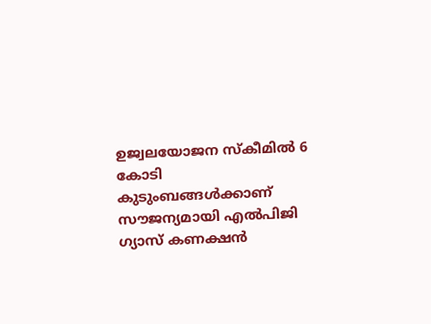ഉജ്വലയോജന സ്കീമിൽ 6 കോടി കുടുംബങ്ങൾക്കാണ് സൗജന്യമായി എല്‍പിജി ഗ്യാസ് കണക്ഷൻ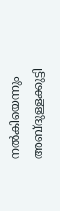നൽകിയെന്നും അബ്ദുള്ളക്കുട്ടി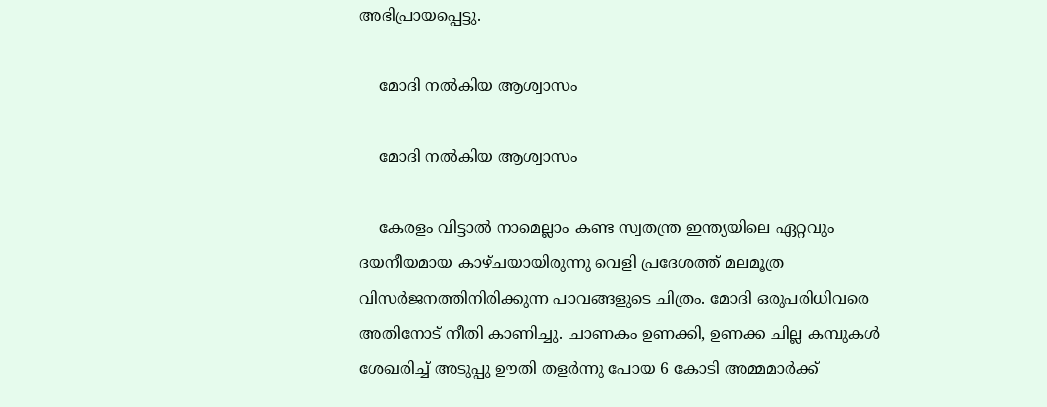അഭിപ്രായപ്പെട്ടു.

    മോദി നൽകിയ ആശ്വാസം

    മോദി നൽകിയ ആശ്വാസം

    കേരളം വിട്ടാൽ നാമെല്ലാം കണ്ട സ്വതന്ത്ര ഇന്ത്യയിലെ ഏറ്റവും ദയനീയമായ കാഴ്ചയായിരുന്നു വെളി പ്രദേശത്ത് മലമൂത്ര വിസർജനത്തിനിരിക്കുന്ന പാവങ്ങളുടെ ചിത്രം. മോദി ഒരുപരിധിവരെ അതിനോട് നീതി കാണിച്ചു. ചാണകം ഉണക്കി, ഉണക്ക ചില്ല കമ്പുകൾ ശേഖരിച്ച് അടുപ്പു ഊതി തളർന്നു പോയ 6 കോടി അമ്മമാർക്ക്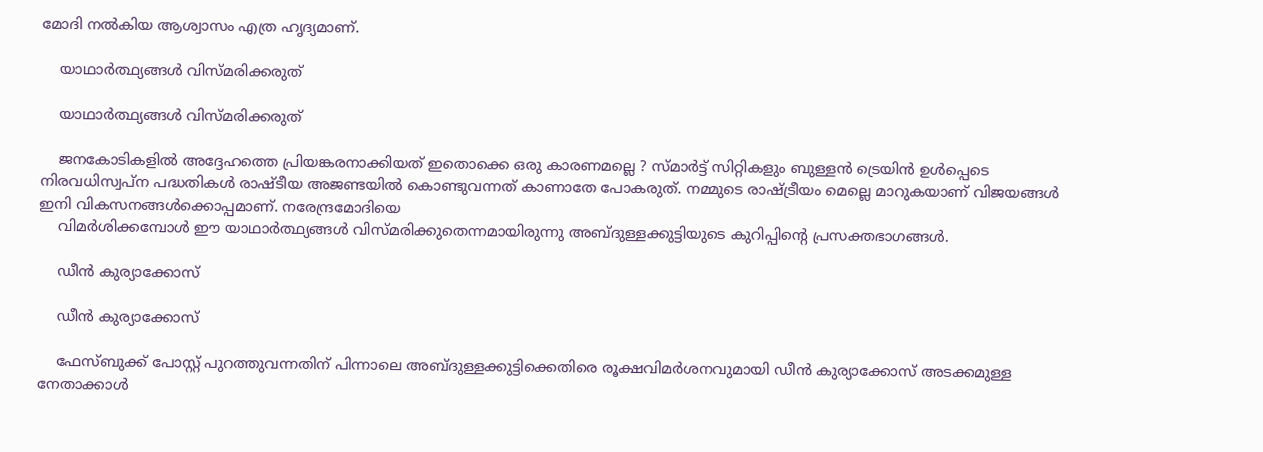മോദി നൽകിയ ആശ്വാസം എത്ര ഹൃദ്യമാണ്.

    യാഥാർത്ഥ്യങ്ങൾ വിസ്മരിക്കരുത്

    യാഥാർത്ഥ്യങ്ങൾ വിസ്മരിക്കരുത്

    ജനകോടികളിൽ അദ്ദേഹത്തെ പ്രിയങ്കരനാക്കിയത് ഇതൊക്കെ ഒരു കാരണമല്ലെ ? സ്മാർട്ട് സിറ്റികളും ബുള്ളൻ ട്രെയിൻ ഉൾപ്പെടെ നിരവധിസ്വപ്ന പദ്ധതികൾ രാഷ്ടീയ അജണ്ടയിൽ കൊണ്ടുവന്നത് കാണാതേ പോകരുത്. നമ്മുടെ രാഷ്ട്രീയം മെല്ലെ മാറുകയാണ് വിജയങ്ങൾ ഇനി വികസനങ്ങൾക്കൊപ്പമാണ്. നരേന്ദ്രമോദിയെ
    വിമർശിക്കമ്പോൾ ഈ യാഥാർത്ഥ്യങ്ങൾ വിസ്മരിക്കുതെന്നമായിരുന്നു അബ്ദുള്ളക്കുട്ടിയുടെ കുറിപ്പിന്‍റെ പ്രസക്തഭാഗങ്ങള്‍.

    ഡീന്‍ കുര്യാക്കോസ്

    ഡീന്‍ കുര്യാക്കോസ്

    ഫേസ്ബുക്ക് പോസ്റ്റ് പുറത്തുവന്നതിന് പിന്നാലെ അബ്ദുള്ളക്കുട്ടിക്കെതിരെ രൂക്ഷവിമര്‍ശനവുമായി ഡീന്‍ കുര്യാക്കോസ് അടക്കമുള്ള നേതാക്കാള്‍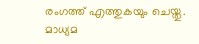രംഗത്ത് എത്തുകയും ചെയ്തു. മാധ്യമ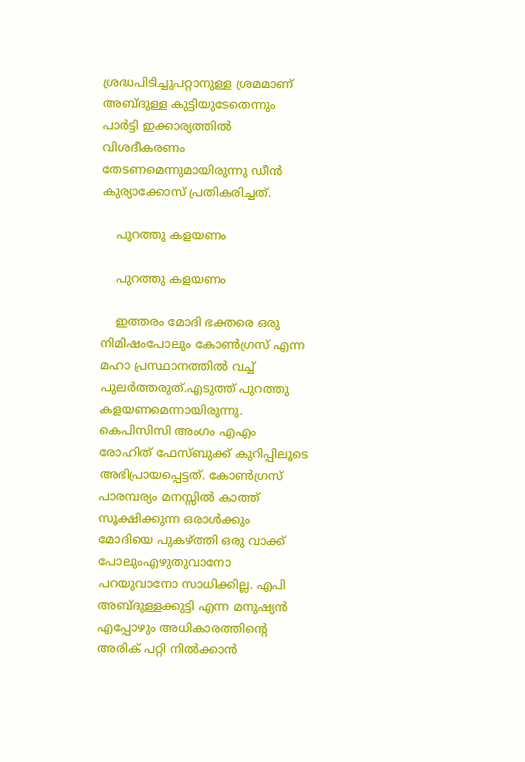ശ്രദ്ധപിടിച്ചുപറ്റാനുള്ള ശ്രമമാണ് അബ്ദുള്ള കുട്ടിയുടേതെന്നും പാര്‍ട്ടി ഇക്കാര്യത്തില്‍ വിശദീകരണം തേടണമെന്നുമായിരുന്നു ഡീന്‍ കുര്യാക്കോസ് പ്രതികരിച്ചത്.

    പുറത്തു കളയണം

    പുറത്തു കളയണം

    ഇത്തരം മോദി ഭക്തരെ ഒരു നിമിഷംപോലും കോൺഗ്രസ് എന്ന മഹാ പ്രസ്ഥാനത്തിൽ വച്ച് പുലർത്തരുത്.എടുത്ത് പുറത്തു കളയണമെന്നായിരുന്നു. കെപിസിസി അംഗം എഎം രോഹിത് ഫേസ്ബുക്ക് കുറിപ്പിലൂടെ അഭിപ്രായപ്പെട്ടത്. കോൺഗ്രസ് പാരമ്പര്യം മനസ്സിൽ കാത്ത് സൂക്ഷിക്കുന്ന ഒരാൾക്കും മോദിയെ പുകഴ്ത്തി ഒരു വാക്ക് പോലുംഎഴുതുവാനോ പറയുവാനോ സാധിക്കില്ല. എപി അബ്ദുള്ളക്കുട്ടി എന്ന മനുഷ്യൻ എപ്പോഴും അധികാരത്തിന്റെ അരിക് പറ്റി നിൽക്കാൻ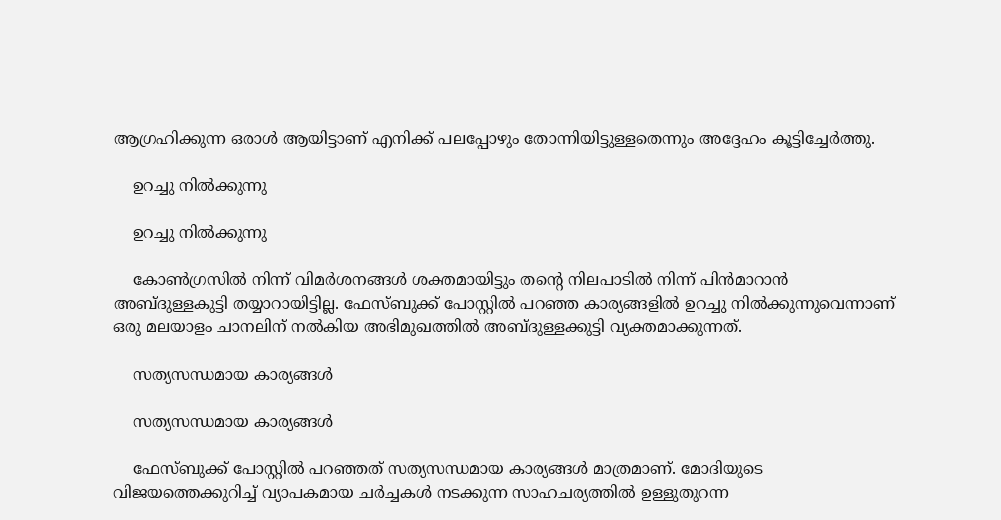ആഗ്രഹിക്കുന്ന ഒരാൾ ആയിട്ടാണ് എനിക്ക് പലപ്പോഴും തോന്നിയിട്ടുള്ളതെന്നും അദ്ദേഹം കൂട്ടിച്ചേര്‍ത്തു.

    ഉറച്ചു നില്‍ക്കുന്നു

    ഉറച്ചു നില്‍ക്കുന്നു

    കോണ്‍ഗ്രസില്‍ നിന്ന് വിമര്‍ശനങ്ങള്‍ ശക്തമായിട്ടും തന്‍റെ നിലപാടില്‍ നിന്ന് പിന്‍മാറാന്‍ അബ്ദുള്ളകുട്ടി തയ്യാറായിട്ടില്ല. ഫേസ്ബുക്ക് പോസ്റ്റില്‍ പറഞ്ഞ കാര്യങ്ങളില്‍ ഉറച്ചു നില്‍ക്കുന്നുവെന്നാണ് ഒരു മലയാളം ചാനലിന് നല്‍കിയ അഭിമുഖത്തില്‍ അബ്ദുള്ളക്കുട്ടി വ്യക്തമാക്കുന്നത്.

    സത്യസന്ധമായ കാര്യങ്ങള്‍

    സത്യസന്ധമായ കാര്യങ്ങള്‍

    ഫേസ്ബുക്ക് പോസ്റ്റില്‍ പറഞ്ഞത് സത്യസന്ധമായ കാര്യങ്ങള്‍ മാത്രമാണ്. മോദിയുടെ വിജയത്തെക്കുറിച്ച് വ്യാപകമായ ചര്‍ച്ചകള്‍ നടക്കുന്ന സാഹചര്യത്തില്‍ ഉള്ളുതുറന്ന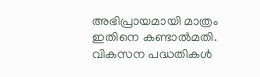അഭിപ്രായമായി മാത്രം ഇതിനെ കണ്ടാൽമതി. വികസന പദ്ധതികൾ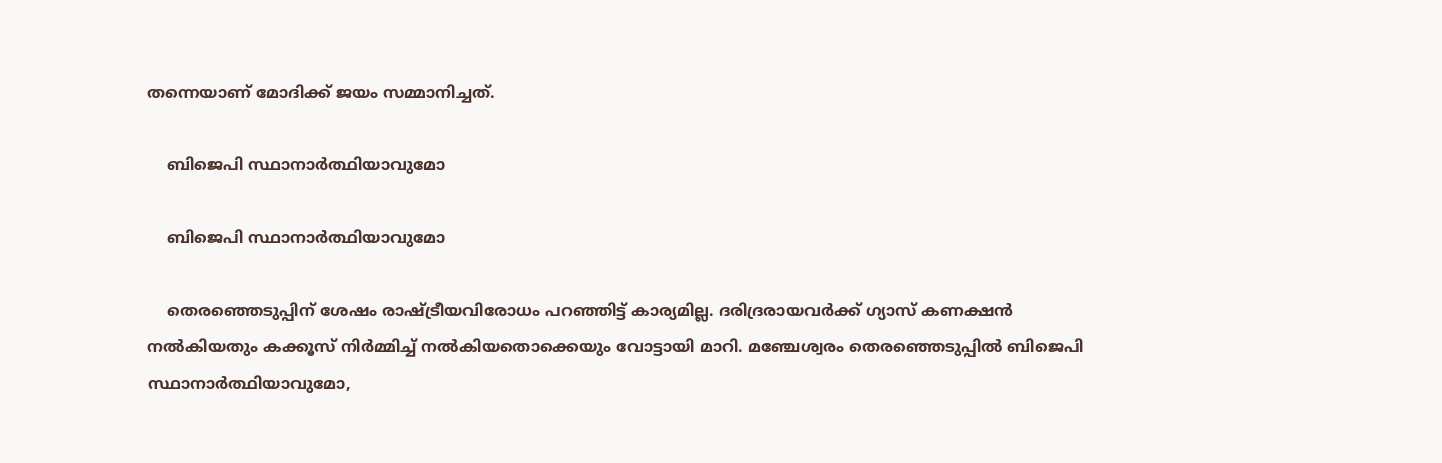തന്നെയാണ് മോദിക്ക് ജയം സമ്മാനിച്ചത്.

    ബിജെപി സ്ഥാനാര്‍ത്ഥിയാവുമോ

    ബിജെപി സ്ഥാനാര്‍ത്ഥിയാവുമോ

    തെരഞ്ഞെടുപ്പിന് ശേഷം രാഷ്ട്രീയവിരോധം പറഞ്ഞിട്ട് കാര്യമില്ല. ദരിദ്രരായവര്‍ക്ക് ഗ്യാസ് കണക്ഷന്‍ നല്‍കിയതും കക്കൂസ് നിര്‍മ്മിച്ച് നല്‍കിയതൊക്കെയും വോട്ടായി മാറി. മഞ്ചേശ്വരം തെരഞ്ഞെടുപ്പില്‍ ബിജെപി സ്ഥാനാര്‍ത്ഥിയാവുമോ,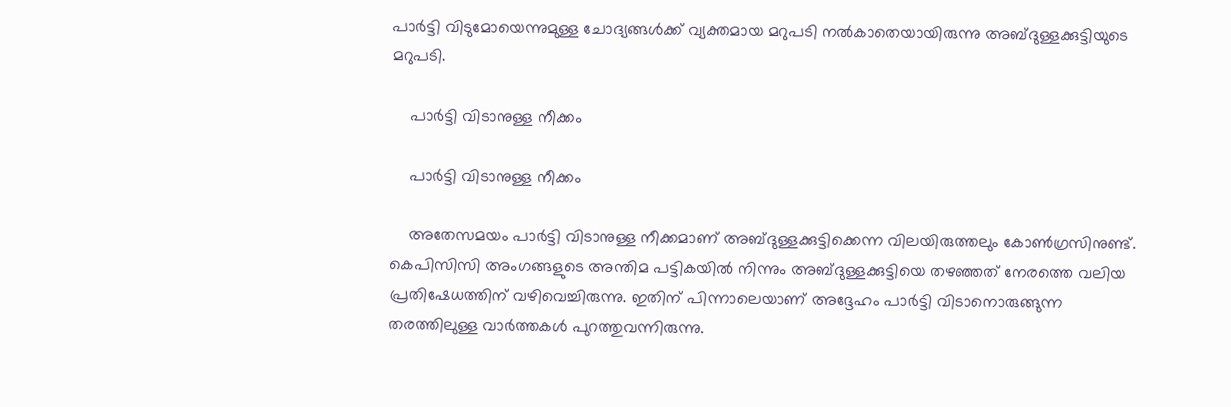പാര്‍ട്ടി വിടുമോയെന്നുമുള്ള ചോദ്യങ്ങള്‍ക്ക് വ്യക്തമായ മറുപടി നല്‍കാതെയായിരുന്നു അബ്ദുള്ളക്കുട്ടിയുടെ മറുപടി.

    പാര്‍ട്ടി വിടാനുള്ള നീക്കം

    പാര്‍ട്ടി വിടാനുള്ള നീക്കം

    അതേസമയം പാര്‍ട്ടി വിടാനുള്ള നീക്കമാണ് അബ്ദുള്ളക്കുട്ടിക്കെന്ന വിലയിരുത്തലും കോണ്‍ഗ്രസിനുണ്ട്. കെപിസിസി അംഗങ്ങളുടെ അന്തിമ പട്ടികയില്‍ നിന്നും അബ്ദുള്ളക്കുട്ടിയെ തഴഞ്ഞത് നേരത്തെ വലിയ പ്രതിഷേധത്തിന് വഴിവെച്ചിരുന്നു. ഇതിന് പിന്നാലെയാണ് അദ്ദേഹം പാര്‍ട്ടി വിടാനൊരുങ്ങുന്ന തരത്തിലുള്ള വാര്‍ത്തകള്‍ പുറത്തുവന്നിരുന്നു.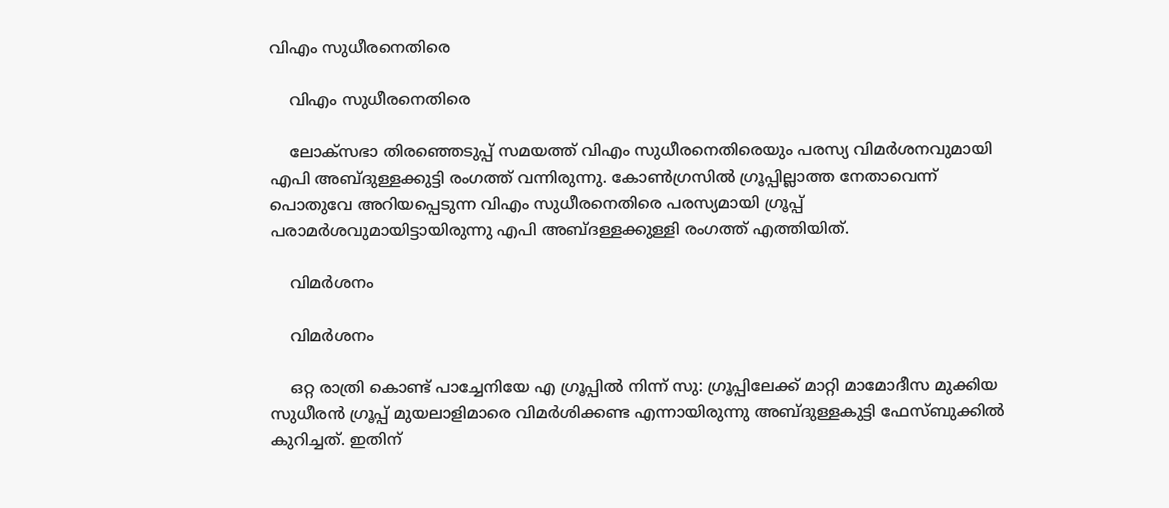വിഎം സുധീരനെതിരെ

    വിഎം സുധീരനെതിരെ

    ലോക്സഭാ തിരഞ്ഞെടുപ്പ് സമയത്ത് വിഎം സുധീരനെതിരെയും പരസ്യ വിമര്‍ശനവുമായി എപി അബ്ദുള്ളക്കുട്ടി രംഗത്ത് വന്നിരുന്നു. കോണ്‍ഗ്രസില്‍ ഗ്രൂപ്പില്ലാത്ത നേതാവെന്ന് പൊതുവേ അറിയപ്പെടുന്ന വിഎം സുധീരനെതിരെ പരസ്യമായി ഗ്രൂപ്പ് പരാമര്‍ശവുമായിട്ടായിരുന്നു എപി അബ്ദള്ളക്കുള്ളി രംഗത്ത് എത്തിയിത്.

    വിമര്‍ശനം

    വിമര്‍ശനം

    ഒറ്റ രാത്രി കൊണ്ട് പാച്ചേനിയേ എ ഗ്രൂപ്പിൽ നിന്ന് സു: ഗ്രൂപ്പിലേക്ക് മാറ്റി മാമോദീസ മുക്കിയ സുധീരൻ ഗ്രൂപ്പ് മുയലാളിമാരെ വിമർശിക്കണ്ട എന്നായിരുന്നു അബ്ദുള്ളകുട്ടി ഫേസ്ബുക്കില്‍ കുറിച്ചത്. ഇതിന്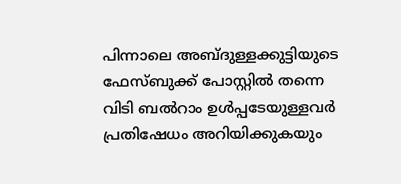പിന്നാലെ അബ്ദുള്ളക്കുട്ടിയുടെ ഫേസ്ബുക്ക് പോസ്റ്റില്‍ തന്നെ വിടി ബല്‍റാം ഉള്‍പ്പടേയുള്ളവര്‍ പ്രതിഷേധം അറിയിക്കുകയും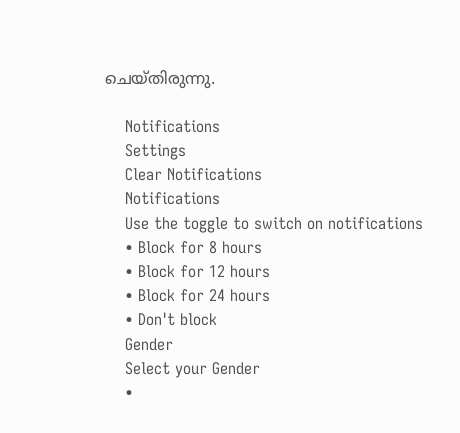ചെയ്തിരുന്നു.

    Notifications
    Settings
    Clear Notifications
    Notifications
    Use the toggle to switch on notifications
    • Block for 8 hours
    • Block for 12 hours
    • Block for 24 hours
    • Don't block
    Gender
    Select your Gender
    •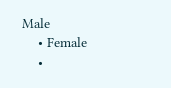Male
    • Female
    •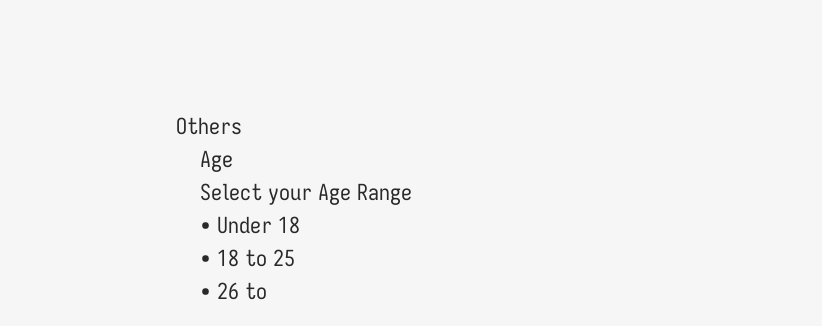Others
    Age
    Select your Age Range
    • Under 18
    • 18 to 25
    • 26 to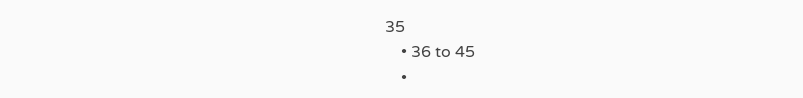35
    • 36 to 45
    •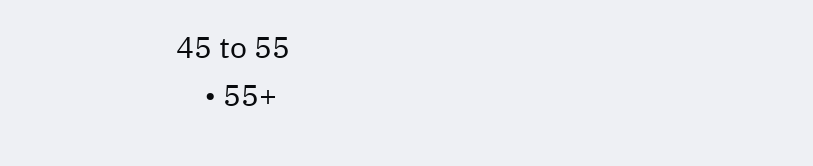45 to 55
    • 55+